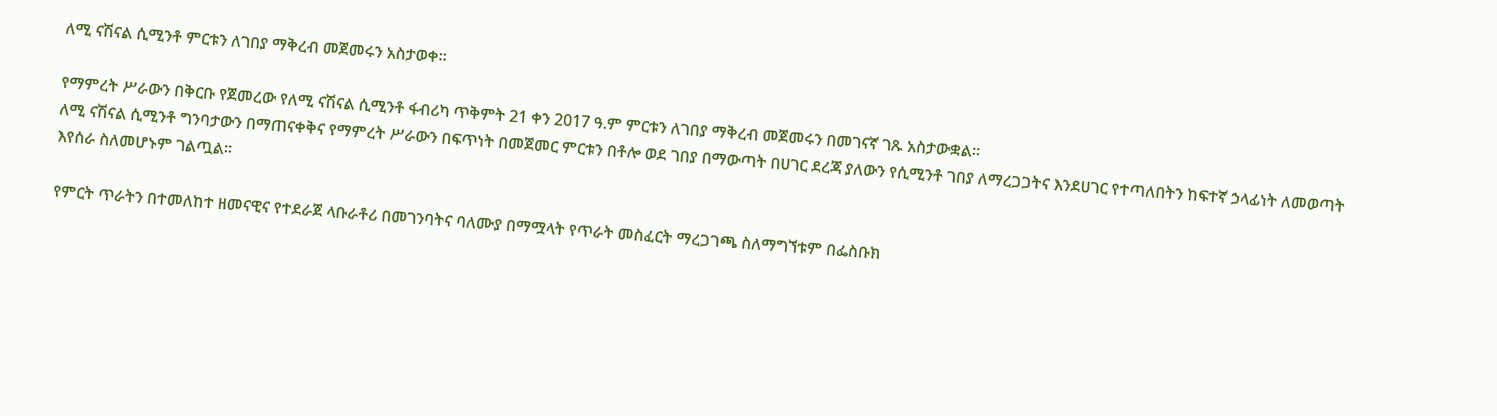ለሚ ናሽናል ሲሚንቶ ምርቱን ለገበያ ማቅረብ መጀመሩን አስታወቀ፡፡

የማምረት ሥራውን በቅርቡ የጀመረው የለሚ ናሽናል ሲሚንቶ ፋብሪካ ጥቅምት 21 ቀን 2017 ዓ.ም ምርቱን ለገበያ ማቅረብ መጀመሩን በመገናኛ ገጹ አስታውቋል፡፡
ለሚ ናሽናል ሲሚንቶ ግንባታውን በማጠናቀቅና የማምረት ሥራውን በፍጥነት በመጀመር ምርቱን በቶሎ ወደ ገበያ በማውጣት በሀገር ደረጃ ያለውን የሲሚንቶ ገበያ ለማረጋጋትና እንደሀገር የተጣለበትን ከፍተኛ ኃላፊነት ለመወጣት እየሰራ ስለመሆኑም ገልጧል፡፡

የምርት ጥራትን በተመለከተ ዘመናዊና የተደራጀ ላቡራቶሪ በመገንባትና ባለሙያ በማሟላት የጥራት መስፈርት ማረጋገጫ ስለማግኘቱም በፌስቡክ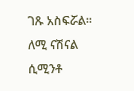ገጹ አስፍሯል፡፡
ለሚ ናሽናል ሲሚንቶ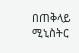በጠቅላይ ሚኒስትር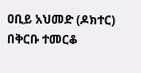ዐቢይ አህመድ (ዶክተር) በቅርቡ ተመርቆ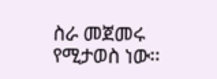ስራ መጀመሩ የሚታወስ ነው፡፡